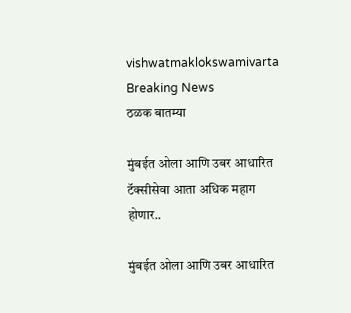vishwatmaklokswamivarta
Breaking News
ठळक बातम्या

मुंबईत ओला आणि उबर आधारित टॅक्सीसेवा आता अधिक महाग होणार..

मुंबईत ओला आणि उबर आधारित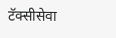टॅक्सीसेवा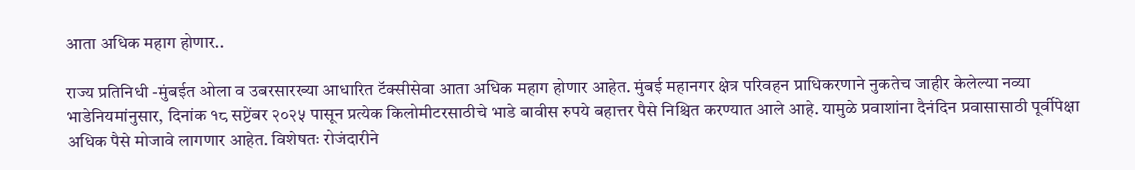आता अधिक महाग होणार..

राज्य प्रतिनिधी -मुंबईत ओला व उबरसारख्या आधारित टॅक्सीसेवा आता अधिक महाग होणार आहेत. मुंबई महानगर क्षेत्र परिवहन प्राधिकरणाने नुकतेच जाहीर केलेल्या नव्या भाडेनियमांनुसार, दिनांक १८ सप्टेंबर २०२५ पासून प्रत्येक किलोमीटरसाठीचे भाडे बावीस रुपये बहात्तर पैसे निश्चित करण्यात आले आहे. यामुळे प्रवाशांना दैनंदिन प्रवासासाठी पूर्वीपेक्षा अधिक पैसे मोजावे लागणार आहेत. विशेषतः रोजंदारीने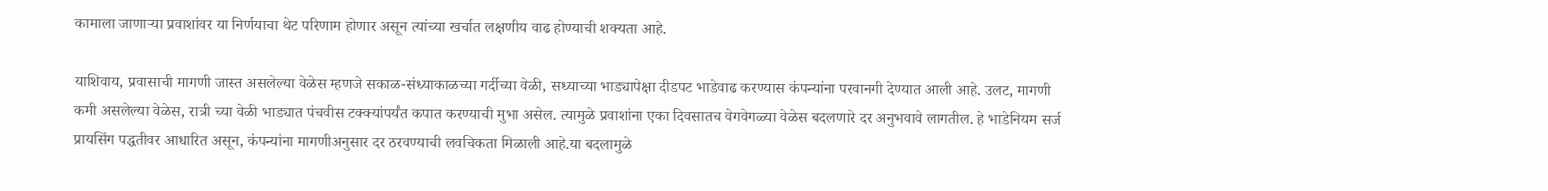कामाला जाणाऱ्या प्रवाशांवर या निर्णयाचा थेट परिणाम होणार असून त्यांच्या खर्चात लक्षणीय वाढ होण्याची शक्यता आहे.

याशिवाय, प्रवासाची मागणी जास्त असलेल्या वेळेस म्हणजे सकाळ-संध्याकाळच्या गर्दीच्या वेळी, सध्याच्या भाड्यापेक्षा दीडपट भाडेवाढ करण्यास कंपन्यांना परवानगी देण्यात आली आहे. उलट, मागणी कमी असलेल्या वेळेस, रात्री च्या वेळी भाड्यात पंचवीस टक्क्यांपर्यंत कपात करण्याची मुभा असेल. त्यामुळे प्रवाशांना एका दिवसातच वेगवेगळ्या वेळेस बदलणारे दर अनुभवावे लागतील. हे भाडेनियम सर्ज प्रायसिंग पद्धतीवर आधारित असून, कंपन्यांना मागणीअनुसार दर ठरवण्याची लवचिकता मिळाली आहे.या बदलामुळे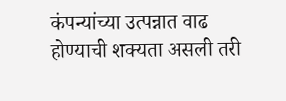कंपन्यांच्या उत्पन्नात वाढ होण्याची शक्यता असली तरी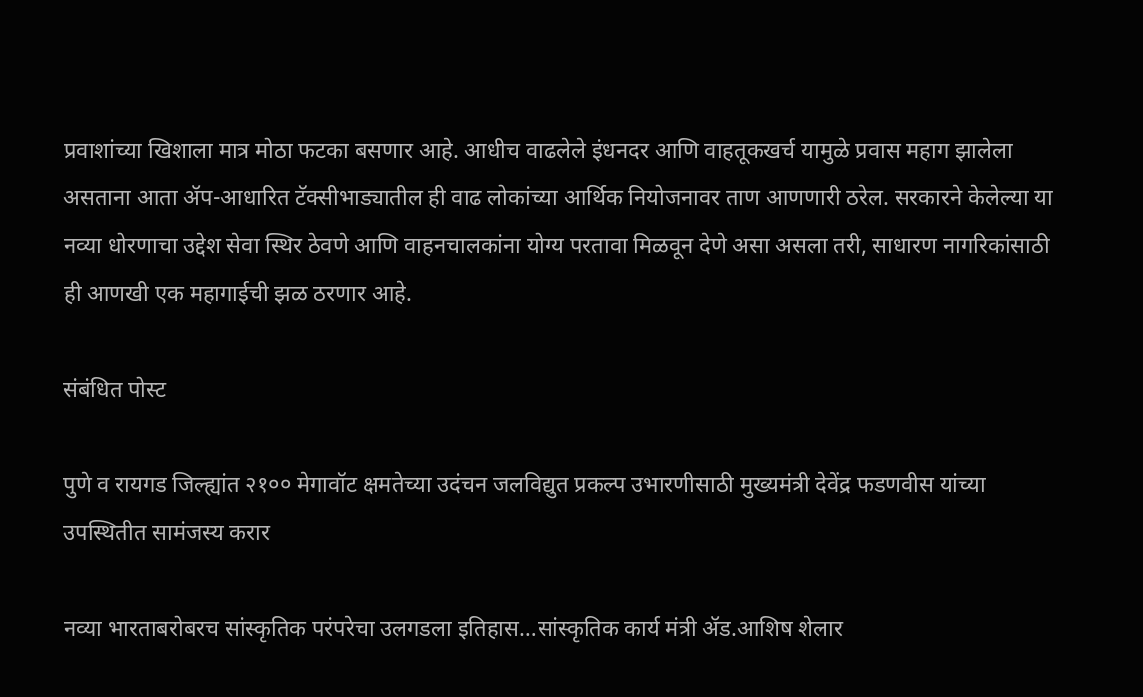प्रवाशांच्या खिशाला मात्र मोठा फटका बसणार आहे. आधीच वाढलेले इंधनदर आणि वाहतूकखर्च यामुळे प्रवास महाग झालेला असताना आता ॲप-आधारित टॅक्सीभाड्यातील ही वाढ लोकांच्या आर्थिक नियोजनावर ताण आणणारी ठरेल. सरकारने केलेल्या या नव्या धोरणाचा उद्देश सेवा स्थिर ठेवणे आणि वाहनचालकांना योग्य परतावा मिळवून देणे असा असला तरी, साधारण नागरिकांसाठी ही आणखी एक महागाईची झळ ठरणार आहे.

संबंधित पोस्ट

पुणे व रायगड जिल्ह्यांत २१०० मेगावॉट क्षमतेच्या उदंचन जलविद्युत प्रकल्प उभारणीसाठी मुख्यमंत्री देवेंद्र फडणवीस यांच्या उपस्थितीत सामंजस्य करार

नव्या भारताबरोबरच सांस्कृतिक परंपरेचा उलगडला इतिहास…सांस्कृतिक कार्य मंत्री ॲड.आशिष शेलार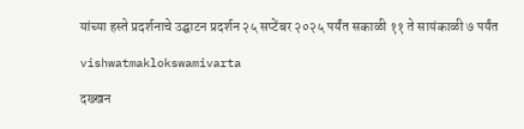यांच्या हस्ते प्रदर्शनाचे उद्घाटन प्रदर्शन २५ सप्टेंबर २०२५ पर्यंत सकाळी ११ ते सायंकाळी ७ पर्यंत

vishwatmaklokswamivarta

दख्खन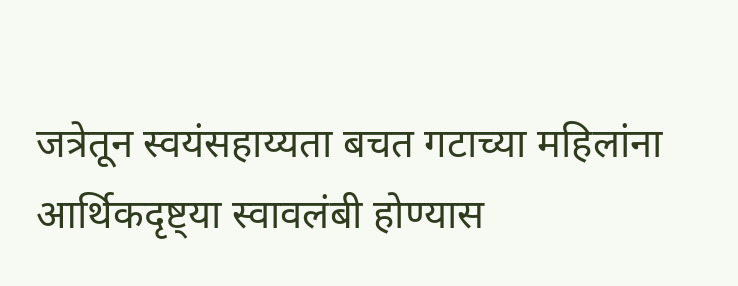जत्रेतून स्वयंसहाय्यता बचत गटाच्या महिलांना आर्थिकदृष्ट्या स्वावलंबी होण्यास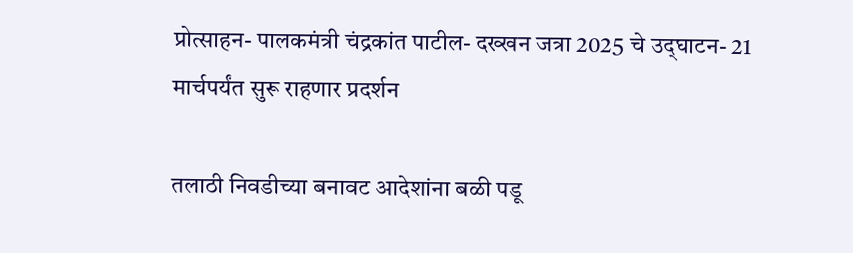प्रोत्साहन- पालकमंत्री चंद्रकांत पाटील- दख्खन जत्रा 2025 चे उद्‌घाटन- 21 मार्चपर्यंत सुरू राहणार प्रदर्शन

तलाठी निवडीच्या बनावट आदेशांना बळी पडू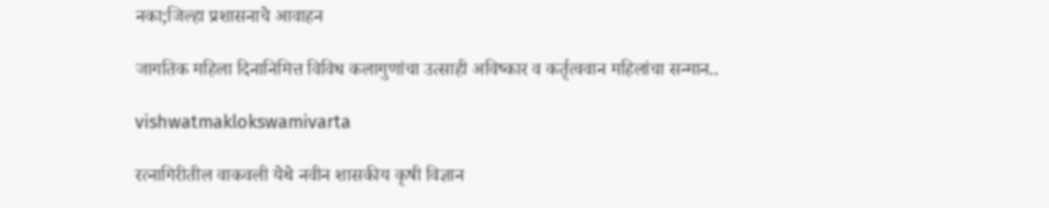नका;जिल्हा प्रशासनाचे आवाहन

जागतिक महिला दिनानिमित्त विविध कलागुणांचा उत्साही अविष्कार व कर्तृत्ववान महिलांचा सन्मान..

vishwatmaklokswamivarta

रत्नागिरीतील वाकवली येथे नवीन शासकीय कृषी विज्ञान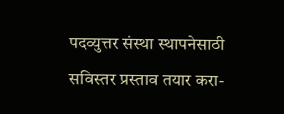पदव्युत्तर संस्था स्थापनेसाठी सविस्तर प्रस्ताव तयार करा-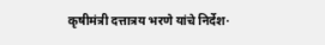कृषीमंत्री दत्तात्रय भरणे यांचे निर्देश·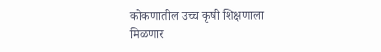कोकणातील उच्च कृषी शिक्षणाला मिळणार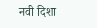नवी दिशा